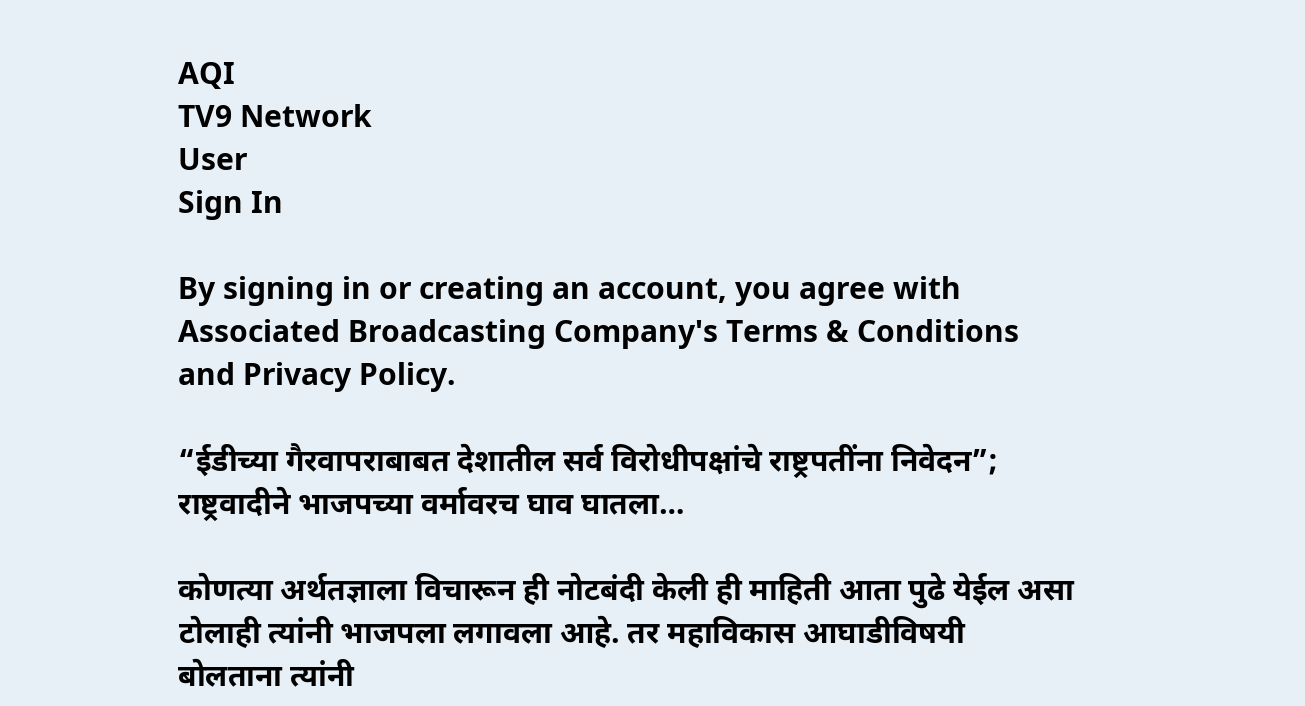AQI
TV9 Network
User
Sign In

By signing in or creating an account, you agree with Associated Broadcasting Company's Terms & Conditions and Privacy Policy.

“ईडीच्या गैरवापराबाबत देशातील सर्व विरोधीपक्षांचे राष्ट्रपतींना निवेदन”; राष्ट्रवादीने भाजपच्या वर्मावरच घाव घातला…

कोणत्या अर्थतज्ञाला विचारून ही नोटबंदी केली ही माहिती आता पुढे येईल असा टोलाही त्यांनी भाजपला लगावला आहे. तर महाविकास आघाडीविषयी बोलताना त्यांनी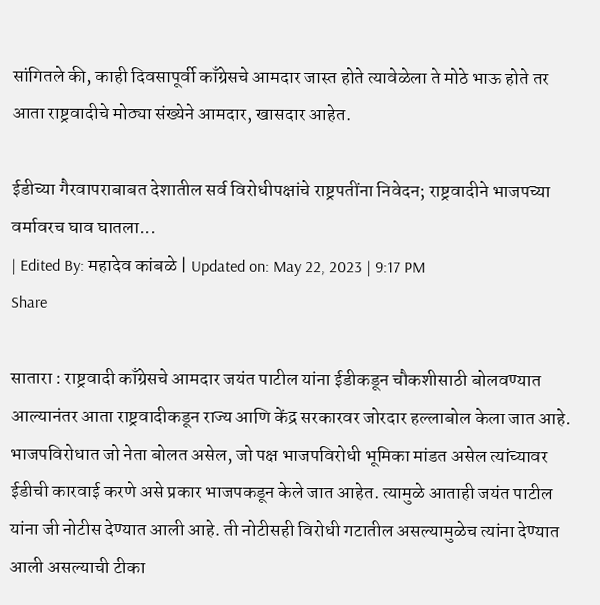सांगितले की, काही दिवसापूर्वी काँग्रेसचे आमदार जास्त होते त्यावेळेला ते मोठे भाऊ होते तर आता राष्ट्रवादीचे मोठ्या संख्येने आमदार, खासदार आहेत.

ईडीच्या गैरवापराबाबत देशातील सर्व विरोधीपक्षांचे राष्ट्रपतींना निवेदन; राष्ट्रवादीने भाजपच्या वर्मावरच घाव घातला...
| Edited By: महादेव कांबळे | Updated on: May 22, 2023 | 9:17 PM
Share

सातारा : राष्ट्रवादी काँग्रेसचे आमदार जयंत पाटील यांना ईडीकडून चौकशीसाठी बोलवण्यात आल्यानंतर आता राष्ट्रवादीकडून राज्य आणि केंद्र सरकारवर जोरदार हल्लाबोल केला जात आहे. भाजपविरोधात जो नेता बोलत असेल, जो पक्ष भाजपविरोधी भूमिका मांडत असेल त्यांच्यावर ईडीची कारवाई करणे असे प्रकार भाजपकडून केले जात आहेत. त्यामुळे आताही जयंत पाटील यांना जी नोटीस देण्यात आली आहे. ती नोटीसही विरोधी गटातील असल्यामुळेच त्यांना देण्यात आली असल्याची टीका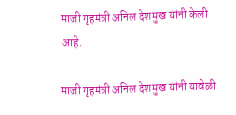माजी गृहमंत्री अनिल देशमुख यांनी केली आहे.

माजी गृहमंत्री अनिल देशमुख यांनी यावेळी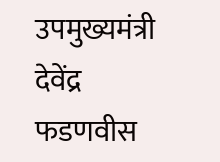उपमुख्यमंत्री देवेंद्र फडणवीस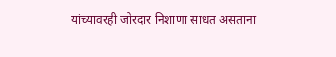यांच्यावरही जोरदार निशाणा साधत असताना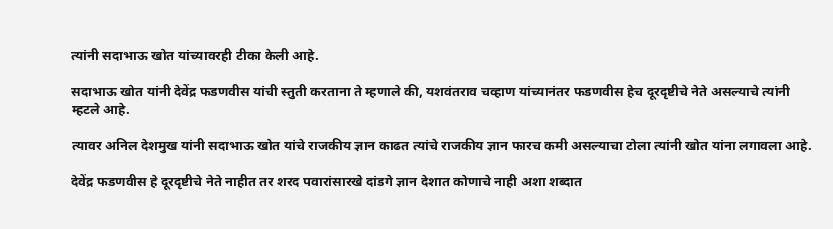त्यांनी सदाभाऊ खोत यांच्यावरही टीका केली आहे.

सदाभाऊ खोत यांनी देवेंद्र फडणवीस यांची स्तुती करताना ते म्हणाले की, यशवंतराव चव्हाण यांच्यानंतर फडणवीस हेच दूरदृष्टीचे नेते असल्याचे त्यांनी म्हटले आहे.

त्यावर अनिल देशमुख यांनी सदाभाऊ खोत यांचे राजकीय ज्ञान काढत त्यांचे राजकीय ज्ञान फारच कमी असल्याचा टोला त्यांनी खोत यांना लगावला आहे.

देवेंद्र फडणवीस हे दूरदृष्टीचे नेते नाहीत तर शरद पवारांसारखे दांडगे ज्ञान देशात कोणाचे नाही अशा शब्दात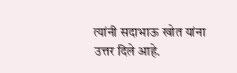त्यांनी सदाभाऊ खोत यांना उत्तर दिले आहे.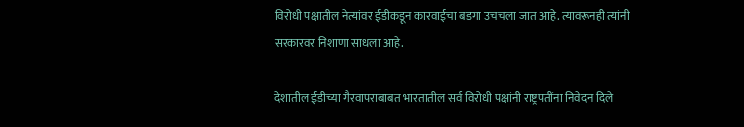विरोधी पक्षातील नेत्यांवर ईडीकडून कारवाईचा बडगा उचचला जात आहे. त्यावरूनही त्यांनी सरकारवर निशाणा साधला आहे.

देशातील ईडीच्या गैरवापराबाबत भारतातील सर्व विरोधी पक्षांनी राष्ट्रपतींना निवेदन दिले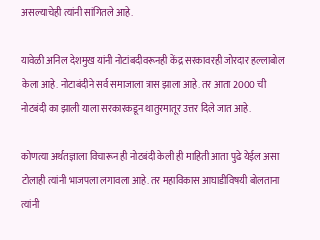असल्याचेही त्यांनी सांगितले आहे.

यावेळी अनिल देशमुख यांनी नोटांबदीवरूनही केंद्र सरकावरही जोरदार हल्लाबोल केला आहे. नोटाबंदीने सर्व समाजाला त्रास झाला आहे. तर आता 2000 ची नोटबंदी का झाली याला सरकारकडून थातुरमातूर उत्तर दिले जात आहे.

कोणत्या अर्थतज्ञाला विचारून ही नोटबंदी केली ही माहिती आता पुढे येईल असा टोलाही त्यांनी भाजपला लगावला आहे. तर महाविकास आघाडीविषयी बोलताना त्यांनी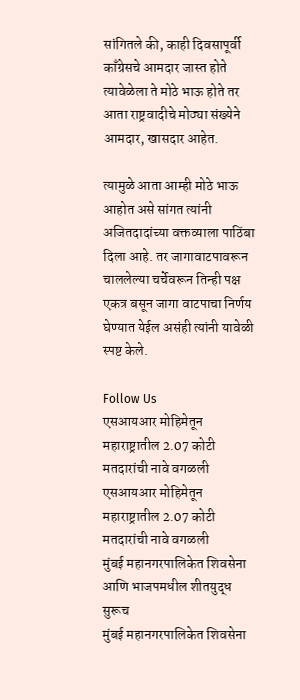सांगितले की, काही दिवसापूर्वी काँग्रेसचे आमदार जास्त होते त्यावेळेला ते मोठे भाऊ होते तर आता राष्ट्रवादीचे मोठ्या संख्येने आमदार, खासदार आहेत.

त्यामुळे आता आम्ही मोठे भाऊ आहोत असे सांगत त्यांनी अजितदादांच्या वक्तव्याला पाठिंबा दिला आहे. तर जागावाटपावरून चाललेल्या चर्चेवरून तिन्ही पक्ष एकत्र बसून जागा वाटपाचा निर्णय घेण्यात येईल असंही त्यांनी यावेळी स्पष्ट केले.

Follow Us
एसआयआर मोहिमेतून महाराष्ट्रातील 2.07 कोटी मतदारांची नावे वगळली
एसआयआर मोहिमेतून महाराष्ट्रातील 2.07 कोटी मतदारांची नावे वगळली
मुंबई महानगरपालिकेत शिवसेना आणि भाजपमधील शीतयुद्ध सुरूच
मुंबई महानगरपालिकेत शिवसेना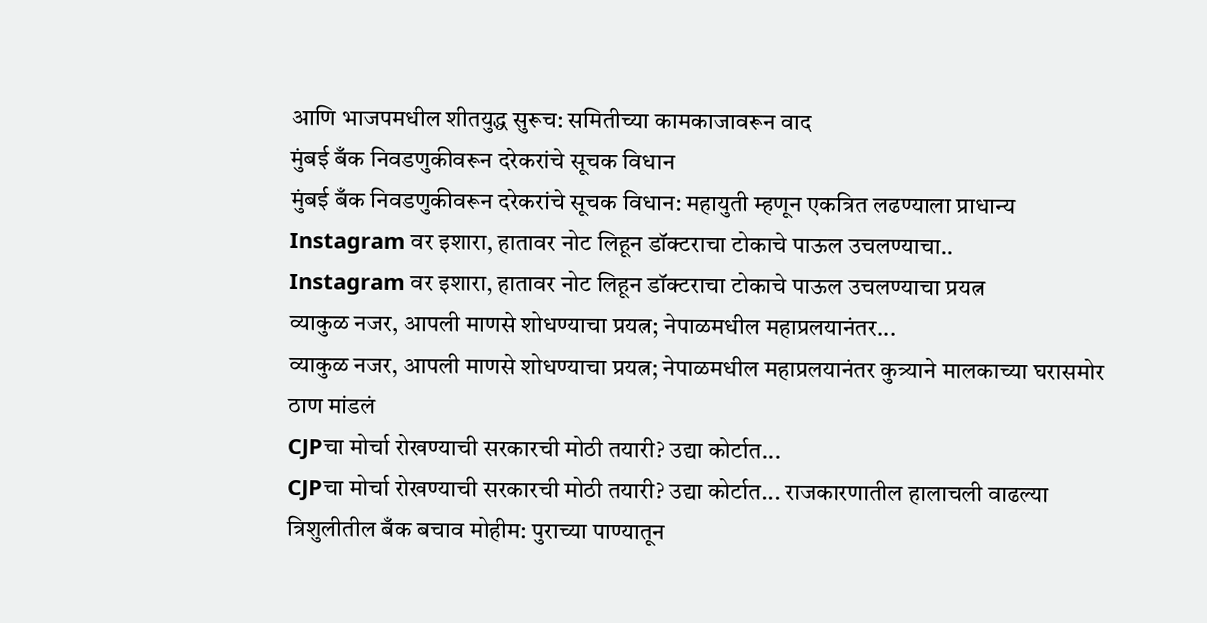आणि भाजपमधील शीतयुद्ध सुरूच: समितीच्या कामकाजावरून वाद
मुंबई बँक निवडणुकीवरून दरेकरांचे सूचक विधान
मुंबई बँक निवडणुकीवरून दरेकरांचे सूचक विधान: महायुती म्हणून एकत्रित लढण्याला प्राधान्य
Instagram वर इशारा, हातावर नोट लिहून डॉक्टराचा टोकाचे पाऊल उचलण्याचा..
Instagram वर इशारा, हातावर नोट लिहून डॉक्टराचा टोकाचे पाऊल उचलण्याचा प्रयत्न
व्याकुळ नजर, आपली माणसे शोधण्याचा प्रयत्न; नेपाळमधील महाप्रलयानंतर...
व्याकुळ नजर, आपली माणसे शोधण्याचा प्रयत्न; नेपाळमधील महाप्रलयानंतर कुत्र्याने मालकाच्या घरासमोर ठाण मांडलं
CJPचा मोर्चा रोखण्याची सरकारची मोठी तयारी? उद्या कोर्टात...
CJPचा मोर्चा रोखण्याची सरकारची मोठी तयारी? उद्या कोर्टात... राजकारणातील हालाचली वाढल्या
त्रिशुलीतील बँक बचाव मोहीम: पुराच्या पाण्यातून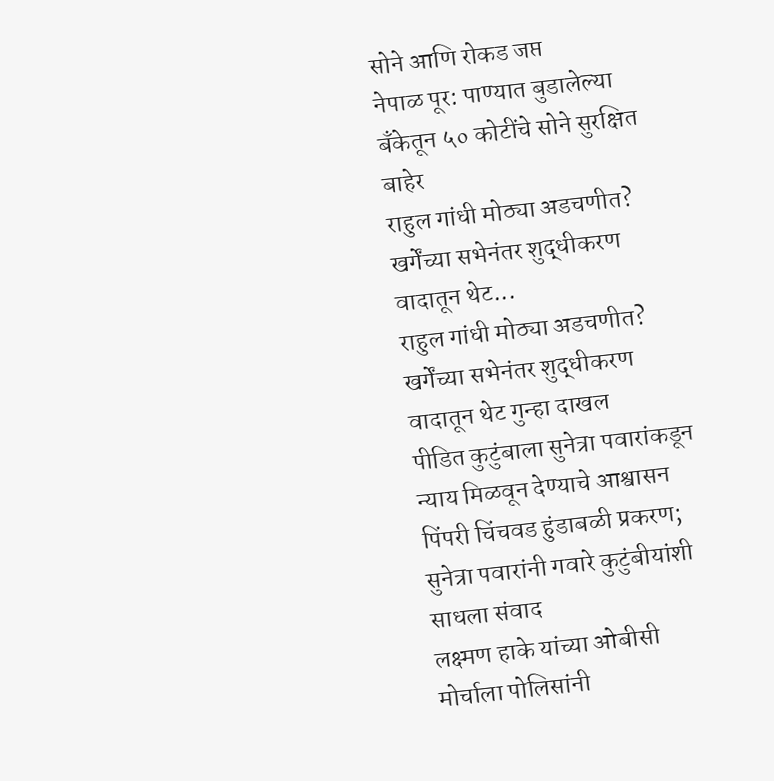सोने आणि रोकड जप्त
नेपाळ पूर: पाण्यात बुडालेल्या बँकेतून ५० कोटींचे सोने सुरक्षित बाहेर
राहुल गांधी मोठ्या अडचणीत? खर्गेंच्या सभेनंतर शुद्धीकरण वादातून थेट...
राहुल गांधी मोठ्या अडचणीत? खर्गेंच्या सभेनंतर शुद्धीकरण वादातून थेट गुन्हा दाखल
पीडित कुटुंबाला सुनेत्रा पवारांकडून न्याय मिळवून देण्याचे आश्वासन
पिंपरी चिंचवड हुंडाबळी प्रकरण; सुनेत्रा पवारांनी गवारे कुटुंबीयांशी साधला संवाद
लक्ष्मण हाके यांच्या ओबीसी मोर्चाला पोलिसांनी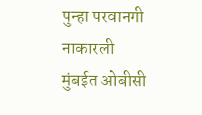पुन्हा परवानगी नाकारली
मुंबईत ओबीसी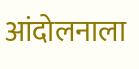आंदोलनाला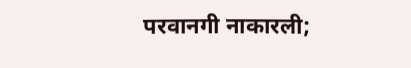परवानगी नाकारली;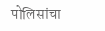पोलिसांचा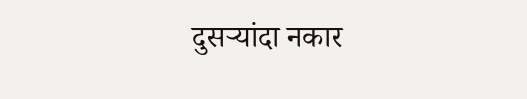दुसऱ्यांदा नकार